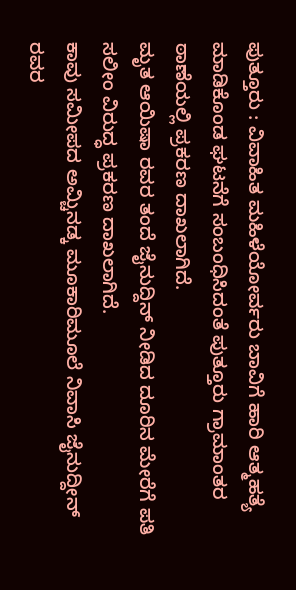ಪುತ್ತೂರು : ವಿವಾಹಿತ ಮಹಿಳೆಯೋರ್ವರು ಬಾವಿಗೆ ಹಾರಿ ಆತ್ಮಹತ್ಯೆ ಮಾಡಿಕೊಂಡ ಘಟನೆಗೆ ಸಂಬಂಧಿಸಿದಂತೆ ಪುತ್ತೂರು ಗ್ರಾಮಾಂತರ ಠಾಣೆಯಲ್ಲಿ ಪ್ರಕರಣ ದಾಖಲಾಗಿದೆ.
ಮೃತ ಆಯಿಷಾ ರವರ ತಂದೆ ಜೈನುದ್ದಿನ್ ನೀಡಿದ ದೂರಿನ ಮೇರೆಗೆ ಪತಿ ಸಲೀಂ ವಿರುದ್ಧ ಪ್ರಕರಣ ದಾಖಲಾಗಿದೆ.
ಕಾವು ಸಮೀಪದ ಅಮ್ಚಿನಡ್ಕ ಮೂಕಾರಿಮೂಲೆ ನಿವಾಸಿ ಜೈನುದ್ದೀನ್ ರವರ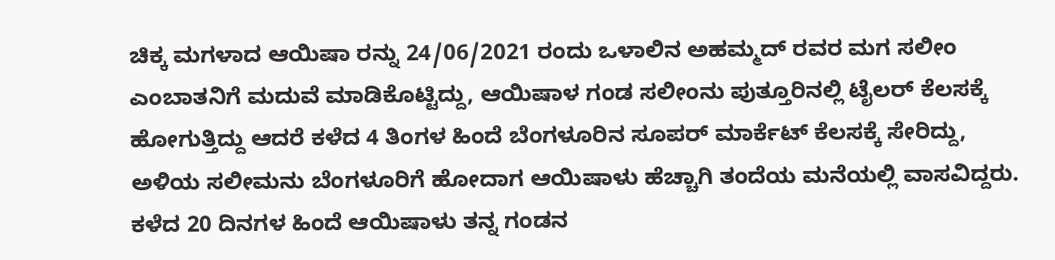ಚಿಕ್ಕ ಮಗಳಾದ ಆಯಿಷಾ ರನ್ನು 24/06/2021 ರಂದು ಒಳಾಲಿನ ಅಹಮ್ಮದ್ ರವರ ಮಗ ಸಲೀಂ ಎಂಬಾತನಿಗೆ ಮದುವೆ ಮಾಡಿಕೊಟ್ಟಿದ್ದು, ಆಯಿಷಾಳ ಗಂಡ ಸಲೀಂನು ಪುತ್ತೂರಿನಲ್ಲಿ ಟೈಲರ್ ಕೆಲಸಕ್ಕೆ ಹೋಗುತ್ತಿದ್ದು ಆದರೆ ಕಳೆದ 4 ತಿಂಗಳ ಹಿಂದೆ ಬೆಂಗಳೂರಿನ ಸೂಪರ್ ಮಾರ್ಕೆಟ್ ಕೆಲಸಕ್ಕೆ ಸೇರಿದ್ದು, ಅಳಿಯ ಸಲೀಮನು ಬೆಂಗಳೂರಿಗೆ ಹೋದಾಗ ಆಯಿಷಾಳು ಹೆಚ್ಚಾಗಿ ತಂದೆಯ ಮನೆಯಲ್ಲಿ ವಾಸವಿದ್ದರು.
ಕಳೆದ 20 ದಿನಗಳ ಹಿಂದೆ ಆಯಿಷಾಳು ತನ್ನ ಗಂಡನ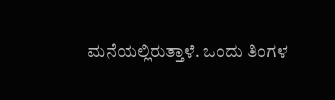ಮನೆಯಲ್ಲಿರುತ್ತಾಳೆ. ಒಂದು ತಿಂಗಳ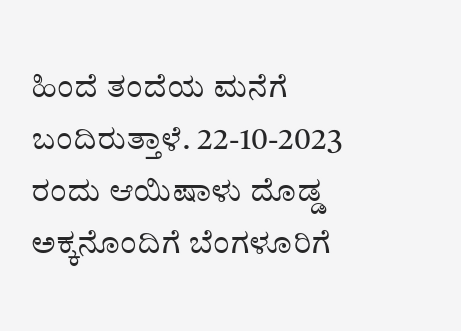ಹಿಂದೆ ತಂದೆಯ ಮನೆಗೆ ಬಂದಿರುತ್ತಾಳೆ. 22-10-2023 ರಂದು ಆಯಿಷಾಳು ದೊಡ್ಡ ಅಕ್ಕನೊಂದಿಗೆ ಬೆಂಗಳೂರಿಗೆ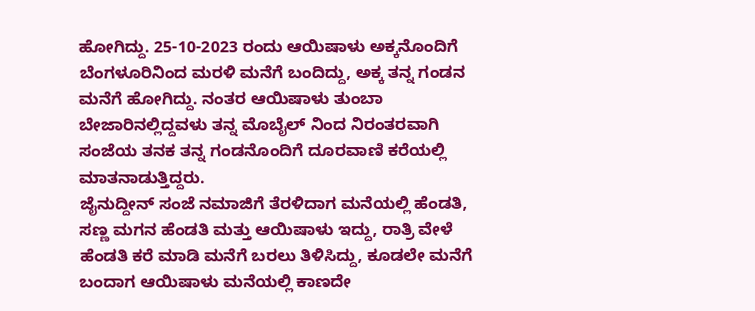ಹೋಗಿದ್ದು. 25-10-2023 ರಂದು ಆಯಿಷಾಳು ಅಕ್ಕನೊಂದಿಗೆ ಬೆಂಗಳೂರಿನಿಂದ ಮರಳಿ ಮನೆಗೆ ಬಂದಿದ್ದು, ಅಕ್ಕ ತನ್ನ ಗಂಡನ ಮನೆಗೆ ಹೋಗಿದ್ದು. ನಂತರ ಆಯಿಷಾಳು ತುಂಬಾ ಬೇಜಾರಿನಲ್ಲಿದ್ದವಳು ತನ್ನ ಮೊಬೈಲ್ ನಿಂದ ನಿರಂತರವಾಗಿ ಸಂಜೆಯ ತನಕ ತನ್ನ ಗಂಡನೊಂದಿಗೆ ದೂರವಾಣಿ ಕರೆಯಲ್ಲಿ ಮಾತನಾಡುತ್ತಿದ್ದರು.
ಜೈನುದ್ದೀನ್ ಸಂಜೆ ನಮಾಜಿಗೆ ತೆರಳಿದಾಗ ಮನೆಯಲ್ಲಿ ಹೆಂಡತಿ, ಸಣ್ಣ ಮಗನ ಹೆಂಡತಿ ಮತ್ತು ಆಯಿಷಾಳು ಇದ್ದು, ರಾತ್ರಿ ವೇಳೆ ಹೆಂಡತಿ ಕರೆ ಮಾಡಿ ಮನೆಗೆ ಬರಲು ತಿಳಿಸಿದ್ದು, ಕೂಡಲೇ ಮನೆಗೆ ಬಂದಾಗ ಆಯಿಷಾಳು ಮನೆಯಲ್ಲಿ ಕಾಣದೇ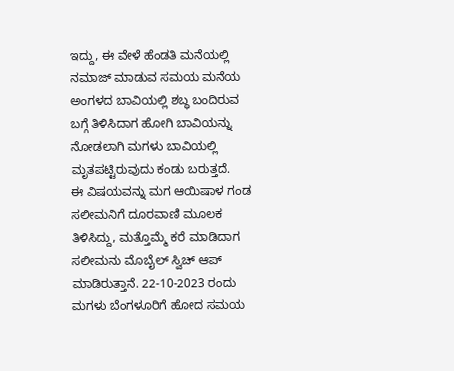ಇದ್ದು, ಈ ವೇಳೆ ಹೆಂಡತಿ ಮನೆಯಲ್ಲಿ ನಮಾಜ್ ಮಾಡುವ ಸಮಯ ಮನೆಯ ಅಂಗಳದ ಬಾವಿಯಲ್ಲಿ ಶಬ್ಧ ಬಂದಿರುವ ಬಗ್ಗೆ ತಿಳಿಸಿದಾಗ ಹೋಗಿ ಬಾವಿಯನ್ನು ನೋಡಲಾಗಿ ಮಗಳು ಬಾವಿಯಲ್ಲಿ ಮೃತಪಟ್ಟಿರುವುದು ಕಂಡು ಬರುತ್ತದೆ.
ಈ ವಿಷಯವನ್ನು ಮಗ ಆಯಿಷಾಳ ಗಂಡ ಸಲೀಮನಿಗೆ ದೂರವಾಣಿ ಮೂಲಕ ತಿಳಿಸಿದ್ದು, ಮತ್ತೊಮ್ಮೆ ಕರೆ ಮಾಡಿದಾಗ ಸಲೀಮನು ಮೊಬೈಲ್ ಸ್ವಿಚ್ ಆಪ್ ಮಾಡಿರುತ್ತಾನೆ. 22-10-2023 ರಂದು ಮಗಳು ಬೆಂಗಳೂರಿಗೆ ಹೋದ ಸಮಯ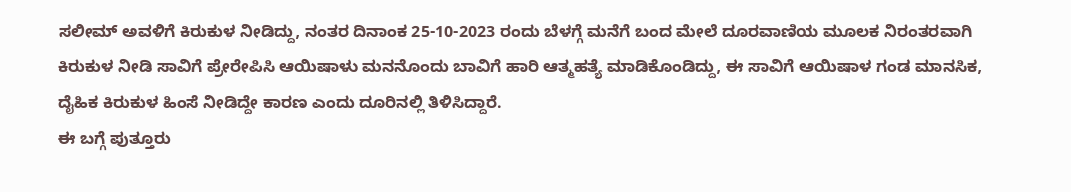ಸಲೀಮ್ ಅವಳಿಗೆ ಕಿರುಕುಳ ನೀಡಿದ್ದು, ನಂತರ ದಿನಾಂಕ 25-10-2023 ರಂದು ಬೆಳಗ್ಗೆ ಮನೆಗೆ ಬಂದ ಮೇಲೆ ದೂರವಾಣಿಯ ಮೂಲಕ ನಿರಂತರವಾಗಿ ಕಿರುಕುಳ ನೀಡಿ ಸಾವಿಗೆ ಪ್ರೇರೇಪಿಸಿ ಆಯಿಷಾಳು ಮನನೊಂದು ಬಾವಿಗೆ ಹಾರಿ ಆತ್ಮಹತ್ಯೆ ಮಾಡಿಕೊಂಡಿದ್ದು, ಈ ಸಾವಿಗೆ ಆಯಿಷಾಳ ಗಂಡ ಮಾನಸಿಕ, ದೈಹಿಕ ಕಿರುಕುಳ ಹಿಂಸೆ ನೀಡಿದ್ದೇ ಕಾರಣ ಎಂದು ದೂರಿನಲ್ಲಿ ತಿಳಿಸಿದ್ದಾರೆ.
ಈ ಬಗ್ಗೆ ಪುತ್ತೂರು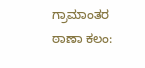ಗ್ರಾಮಾಂತರ ಠಾಣಾ ಕಲಂ: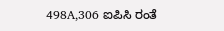498A,306 ಐಪಿಸಿ ರಂತೆ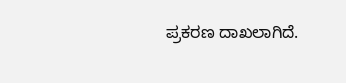ಪ್ರಕರಣ ದಾಖಲಾಗಿದೆ.